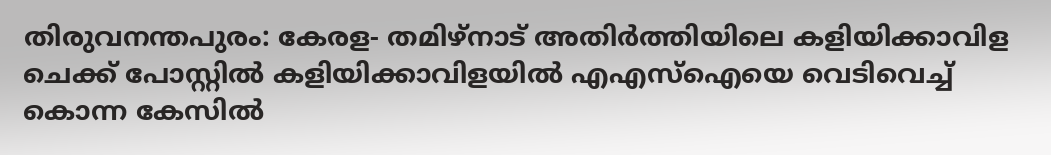തിരുവനന്തപുരം: കേരള- തമിഴ്നാട് അതിർത്തിയിലെ കളിയിക്കാവിള ചെക്ക് പോസ്റ്റിൽ കളിയിക്കാവിളയിൽ എഎസ്ഐയെ വെടിവെച്ച് കൊന്ന കേസിൽ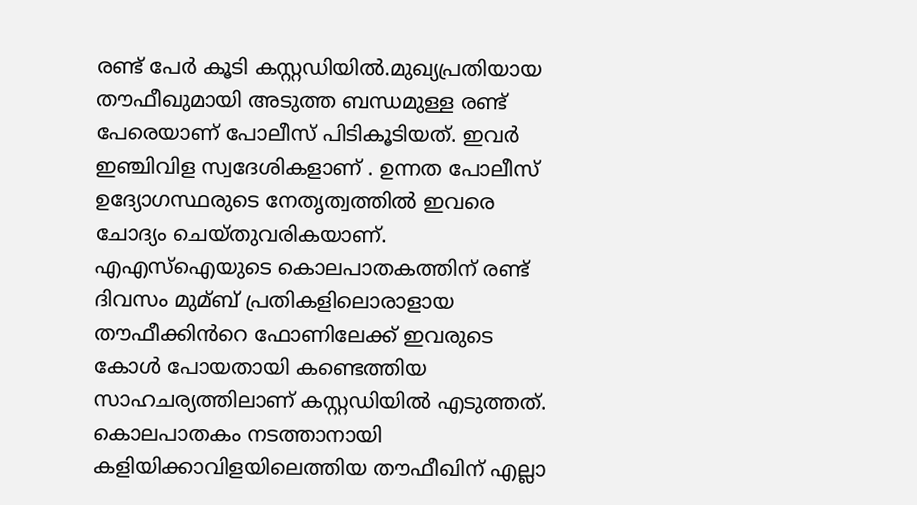രണ്ട് പേർ കൂടി കസ്റ്റഡിയിൽ.മുഖ്യപ്രതിയായ തൗഫീഖുമായി അടുത്ത ബന്ധമുള്ള രണ്ട് പേരെയാണ് പോലീസ് പിടികൂടിയത്. ഇവർ ഇഞ്ചിവിള സ്വദേശികളാണ് . ഉന്നത പോലീസ് ഉദ്യോഗസ്ഥരുടെ നേതൃത്വത്തിൽ ഇവരെ ചോദ്യം ചെയ്തുവരികയാണ്.
എഎസ്ഐയുടെ കൊലപാതകത്തിന് രണ്ട് ദിവസം മുമ്ബ് പ്രതികളിലൊരാളായ തൗഫീക്കിൻറെ ഫോണിലേക്ക് ഇവരുടെ കോൾ പോയതായി കണ്ടെത്തിയ സാഹചര്യത്തിലാണ് കസ്റ്റഡിയിൽ എടുത്തത്. കൊലപാതകം നടത്താനായി കളിയിക്കാവിളയിലെത്തിയ തൗഫീഖിന് എല്ലാ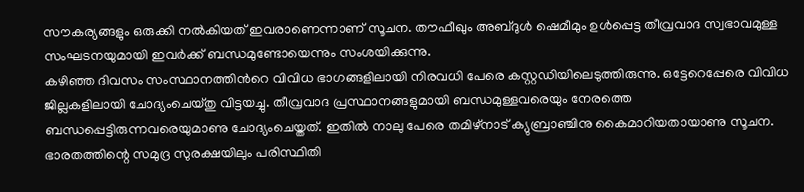സൗകര്യങ്ങളും ഒരുക്കി നൽകിയത് ഇവരാണെന്നാണ് സൂചന. തൗഫീഖും അബ്ദുൾ ഷെമീമും ഉൾപ്പെട്ട തീവ്രവാദ സ്വഭാവമുള്ള സംഘടനയുമായി ഇവർക്ക് ബന്ധമുണ്ടോയെന്നും സംശയിക്കുന്നു.
കഴിഞ്ഞ ദിവസം സംസ്ഥാനത്തിൻറെ വിവിധ ഭാഗങ്ങളിലായി നിരവധി പേരെ കസ്റ്റഡിയിലെടുത്തിരുന്നു. ഒട്ടേറെപ്പേരെ വിവിധ ജില്ലകളിലായി ചോദ്യംചെയ്തു വിട്ടയച്ചു. തീവ്രവാദ പ്രസ്ഥാനങ്ങളുമായി ബന്ധമുള്ളവരെയും നേരത്തെ ബന്ധപ്പെട്ടിരുന്നവരെയുമാണു ചോദ്യംചെയ്തത്. ഇതിൽ നാലു പേരെ തമിഴ്നാട് ക്യുബ്രാഞ്ചിനു കൈമാറിയതായാണു സൂചന.
ഭാരതത്തിന്റെ സമുദ്ര സുരക്ഷയിലും പരിസ്ഥിതി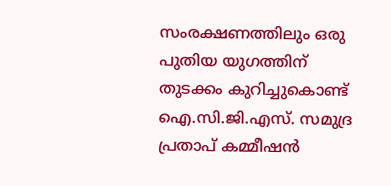സംരക്ഷണത്തിലും ഒരു പുതിയ യുഗത്തിന് തുടക്കം കുറിച്ചുകൊണ്ട് ഐ.സി.ജി.എസ്. സമുദ്ര പ്രതാപ് കമ്മീഷൻ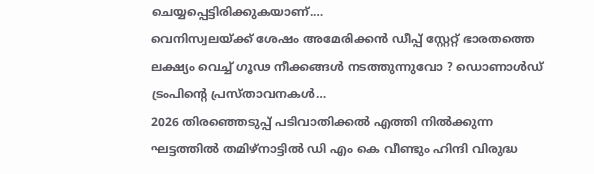ചെയ്യപ്പെട്ടിരിക്കുകയാണ്.…
വെനിസ്വലയ്ക്ക് ശേഷം അമേരിക്കൻ ഡീപ്പ് സ്റ്റേറ്റ് ഭാരതത്തെ ലക്ഷ്യം വെച്ച് ഗൂഢ നീക്കങ്ങൾ നടത്തുന്നുവോ ? ഡൊണാൾഡ് ട്രംപിന്റെ പ്രസ്താവനകൾ…
2026 തിരഞ്ഞെടുപ്പ് പടിവാതിക്കൽ എത്തി നിൽക്കുന്ന ഘട്ടത്തിൽ തമിഴ്നാട്ടിൽ ഡി എം കെ വീണ്ടും ഹിന്ദി വിരുദ്ധ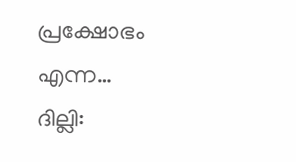പ്രക്ഷോഭം എന്ന…
ദില്ലി: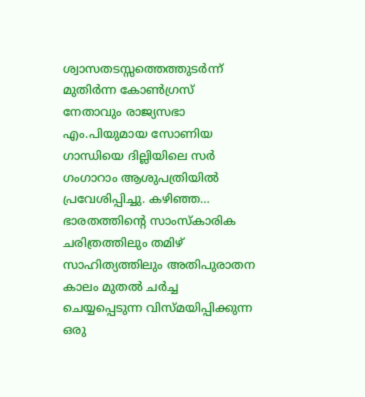ശ്വാസതടസ്സത്തെത്തുടർന്ന് മുതിർന്ന കോൺഗ്രസ് നേതാവും രാജ്യസഭാ എം.പിയുമായ സോണിയ ഗാന്ധിയെ ദില്ലിയിലെ സർ ഗംഗാറാം ആശുപത്രിയിൽ പ്രവേശിപ്പിച്ചു. കഴിഞ്ഞ…
ഭാരതത്തിന്റെ സാംസ്കാരിക ചരിത്രത്തിലും തമിഴ് സാഹിത്യത്തിലും അതിപുരാതന കാലം മുതൽ ചർച്ച ചെയ്യപ്പെടുന്ന വിസ്മയിപ്പിക്കുന്ന ഒരു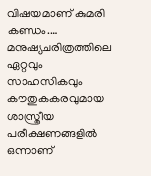വിഷയമാണ് കുമരി കണ്ഡം.…
മനുഷ്യചരിത്രത്തിലെ ഏറ്റവും സാഹസികവും കൗതുകകരവുമായ ശാസ്ത്രീയ പരീക്ഷണങ്ങളിൽ ഒന്നാണ്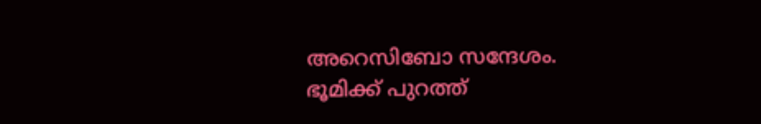അറെസിബോ സന്ദേശം. ഭൂമിക്ക് പുറത്ത്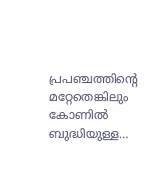പ്രപഞ്ചത്തിന്റെ മറ്റേതെങ്കിലും കോണിൽ ബുദ്ധിയുള്ള…